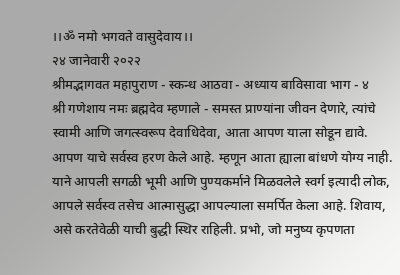।।ॐ नमो भगवते वासुदेवाय।।
२४ जानेवारी २०२२
श्रीमद्भागवत महापुराण - स्कन्ध आठवा - अध्याय बाविसावा भाग - ४
श्री गणेशाय नमः ब्रह्मदेव म्हणाले - समस्त प्राण्यांना जीवन देणारे, त्यांचे स्वामी आणि जगत्स्वरूप देवाधिदेवा, आता आपण याला सोडून द्यावे. आपण याचे सर्वस्व हरण केले आहे. म्हणून आता ह्याला बांधणे योग्य नाही. याने आपली सगळी भूमी आणि पुण्यकर्माने मिळवलेले स्वर्ग इत्यादी लोक, आपले सर्वस्व तसेच आत्मासुद्धा आपल्याला समर्पित केला आहे. शिवाय, असे करतेवेळी याची बुद्धी स्थिर राहिली. प्रभो, जो मनुष्य कृपणता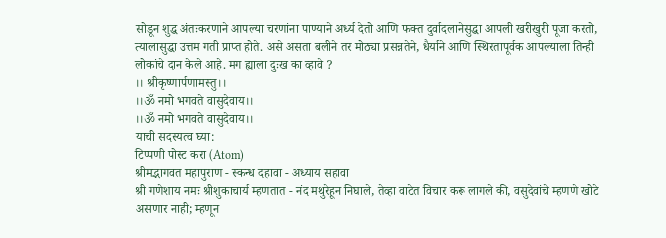सोडून शुद्ध अंतःकरणाने आपल्या चरणांना पाण्याने अर्ध्य देतो आणि फक्त दुर्वादलानेसुद्धा आपली खरीखुरी पूजा करतो, त्यालासुद्धा उत्तम गती प्राप्त होते. असे असता बलीने तर मोठ्या प्रसन्नतेने, धैर्याने आणि स्थिरतापूर्वक आपल्याला तिन्ही लोकांचे दान केले आहे. मग ह्याला दुःख का व्हावे ?
।। श्रीकृष्णार्पणामस्तु।।
।।ॐ नमो भगवते वासुदेवाय।।
।।ॐ नमो भगवते वासुदेवाय।।
याची सदस्यत्व घ्या:
टिप्पणी पोस्ट करा (Atom)
श्रीमद्भागवत महापुराण - स्कन्ध दहावा - अध्याय सहावा
श्री गणेशाय नमः श्रीशुकाचार्य म्हणतात - नंद मथुरेहून निघाले, तेव्हा वाटेत विचार करू लागले की, वसुदेवांचे म्हणणे खोटे असणार नाही; म्हणून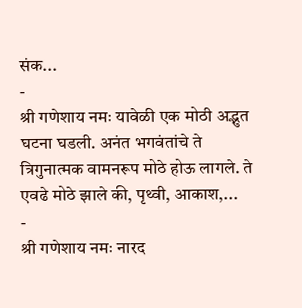संक...
-
श्री गणेशाय नमः यावेळी एक मोठी अद्भुत घटना घडली. अनंत भगवंतांचे ते त्रिगुनात्मक वामनरूप मोठे होऊ लागले. ते एवढे मोठे झाले की, पृथ्वी, आकाश,...
-
श्री गणेशाय नमः नारद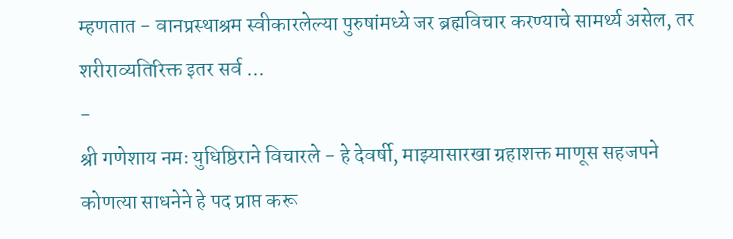म्हणतात - वानप्रस्थाश्रम स्वीकारलेल्या पुरुषांमध्ये जर ब्रह्मविचार करण्याचे सामर्थ्य असेल, तर शरीराव्यतिरिक्त इतर सर्व ...
-
श्री गणेशाय नमः युधिष्ठिराने विचारले - हे देवर्षी, माझ्यासारखा ग्रहाशक्त माणूस सहजपने कोणत्या साधनेने हे पद प्राप्त करू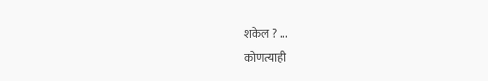शकेल ? ...
कोणत्याही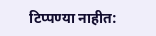टिप्पण्या नाहीत: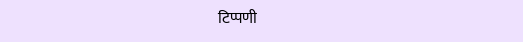टिप्पणी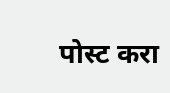पोस्ट करा